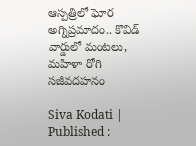ఆస్పత్రిలో ఘోర అగ్నిప్రమాదం.. కొవిడ్ వార్డులో మంటలు, మహిళా రోగి సజీవదహనం

Siva Kodati |
Published :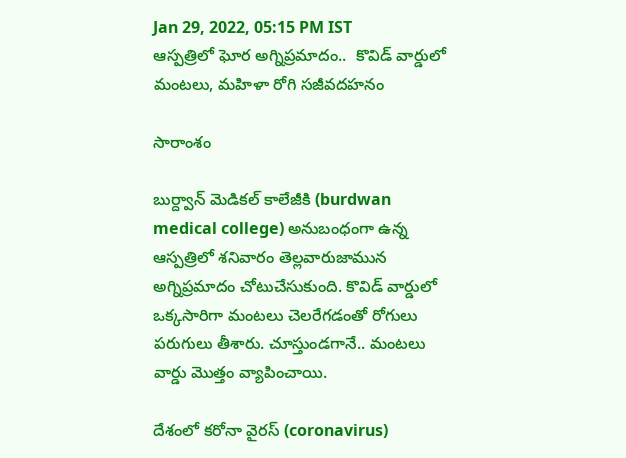Jan 29, 2022, 05:15 PM IST
ఆస్పత్రిలో ఘోర అగ్నిప్రమాదం..  కొవిడ్ వార్డులో మంటలు, మహిళా రోగి సజీవదహనం

సారాంశం

బుర్ద్వాన్ మెడికల్ కాలేజీకి (burdwan medical college) అనుబంధంగా ఉన్న ఆస్పత్రిలో శనివారం తెల్లవారుజామున అగ్నిప్రమాదం చోటుచేసుకుంది. కొవిడ్ వార్డులో ఒక్కసారిగా మంటలు చెలరేగడంతో రోగులు పరుగులు తీశారు. చూస్తుండగానే.. మంటలు వార్డు మొత్తం వ్యాపించాయి.

దేశంలో కరోనా వైరస్ (coronavirus)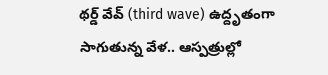థర్డ్‌ వేవ్ (third wave) ఉద్దృతంగా సాగుతున్న వేళ.. ఆస్పత్రుల్లో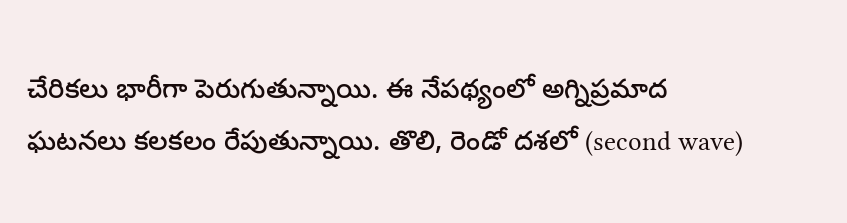చేరికలు భారీగా పెరుగుతున్నాయి. ఈ నేపథ్యంలో అగ్నిప్రమాద ఘటనలు కలకలం రేపుతున్నాయి. తొలి, రెండో దశలో (second wave)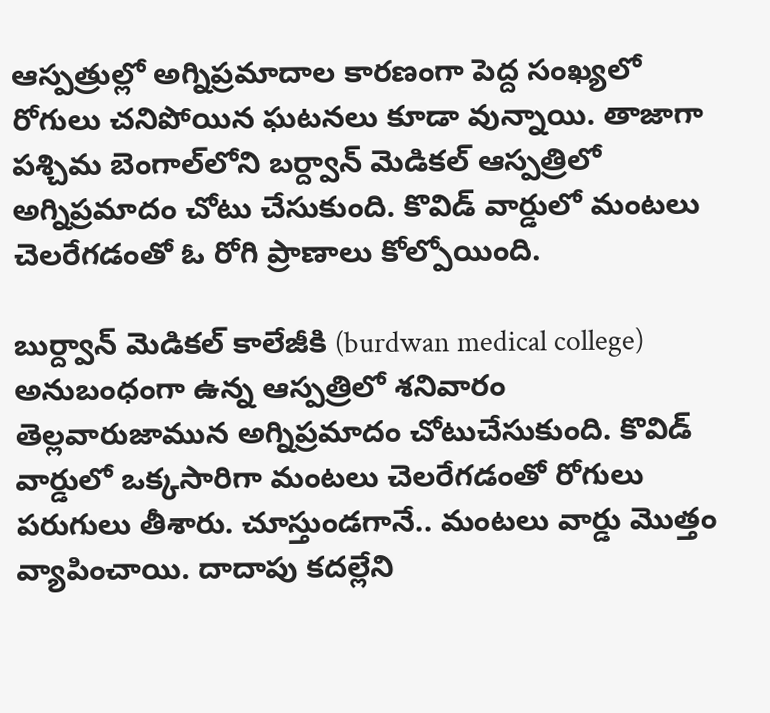ఆస్పత్రుల్లో అగ్నిప్రమాదాల కారణంగా పెద్ద సంఖ్యలో రోగులు చనిపోయిన ఘటనలు కూడా వున్నాయి. తాజాగా పశ్చిమ బెంగాల్‌లోని బర్ద్వాన్ మెడికల్ ఆస్పత్రిలో అగ్నిప్రమాదం చోటు చేసుకుంది. కొవిడ్ వార్డులో మంటలు చెలరేగడంతో ఓ రోగి ప్రాణాలు కోల్పోయింది.

బుర్ద్వాన్ మెడికల్ కాలేజీకి (burdwan medical college) అనుబంధంగా ఉన్న ఆస్పత్రిలో శనివారం తెల్లవారుజామున అగ్నిప్రమాదం చోటుచేసుకుంది. కొవిడ్ వార్డులో ఒక్కసారిగా మంటలు చెలరేగడంతో రోగులు పరుగులు తీశారు. చూస్తుండగానే.. మంటలు వార్డు మొత్తం వ్యాపించాయి. దాదాపు కదల్లేని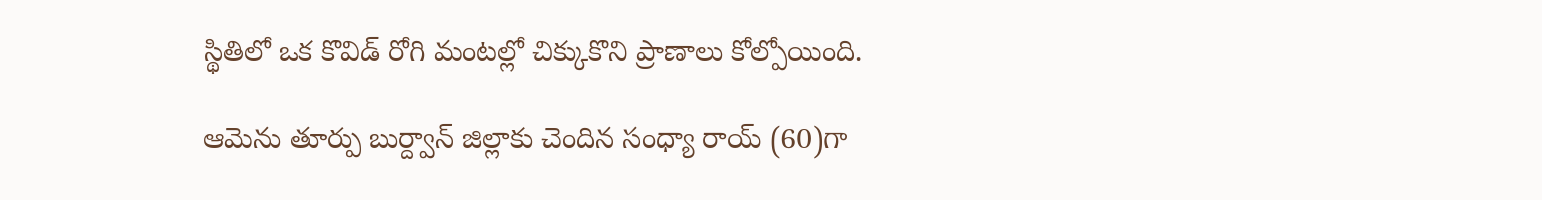స్థితిలో ఒక కొవిడ్ రోగి మంటల్లో చిక్కుకొని ప్రాణాలు కోల్పోయింది.

ఆమెను తూర్పు బుర్ద్వాన్ జిల్లాకు చెందిన సంధ్యా రాయ్ (60)గా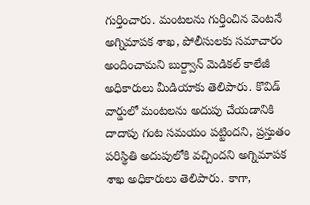గుర్తించారు. మంటలను గుర్తించిన వెంటనే అగ్నిమాపక శాఖ, పోలీసులకు సమాచారం అందించామని బుర్ద్వాన్ మెడికల్ కాలేజీ అధికారులు మీడియాకు తెలిపారు. కొవిడ్ వార్డులో మంటలను అదుపు చేయడానికి దాదాపు గంట సమయం పట్టిందని, ప్రస్తుతం పరిస్థితి అదుపులోకి వచ్చిందని అగ్నిమాపక శాఖ అధికారులు తెలిపారు. కాగా,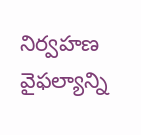నిర్వహణ వైఫల్యాన్ని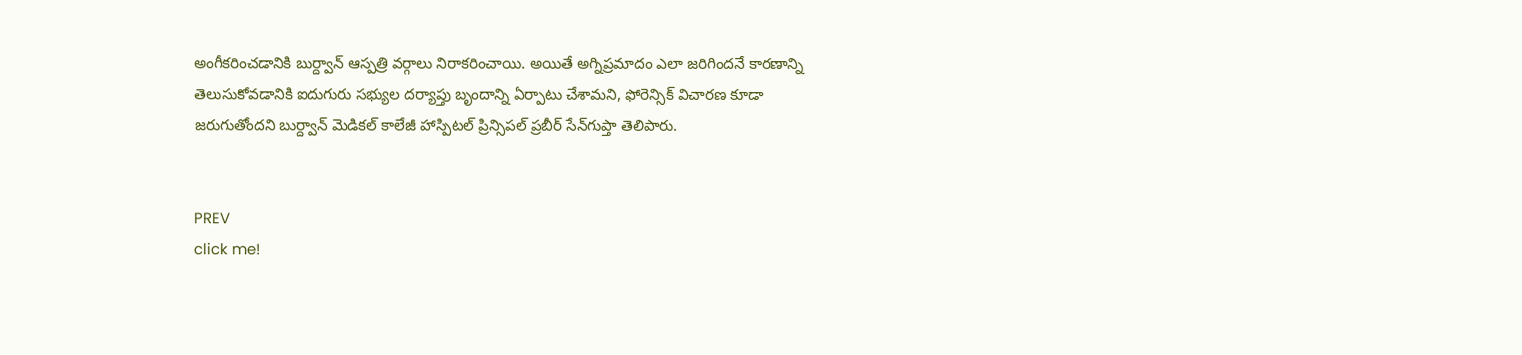అంగీకరించడానికి బుర్ద్వాన్ ఆస్పత్రి వర్గాలు నిరాకరించాయి. అయితే అగ్నిప్రమాదం ఎలా జరిగిందనే కారణాన్ని తెలుసుకోవడానికి ఐదుగురు సభ్యుల దర్యాప్తు బృందాన్ని ఏర్పాటు చేశామని, ఫోరెన్సిక్ విచారణ కూడా జరుగుతోందని బుర్ద్వాన్ మెడికల్ కాలేజీ హాస్పిటల్ ప్రిన్సిపల్ ప్రబీర్ సేన్‌గుప్తా తెలిపారు.


PREV
click me!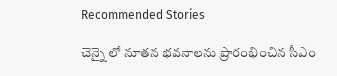Recommended Stories

చెన్నై లో నూతన భవనాలను ప్రారంభించిన సీఎం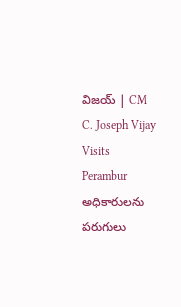విజయ్ | CM C. Joseph Vijay Visits Perambur
అధికారులను పరుగులు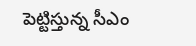పెట్టిస్తున్న సీఎం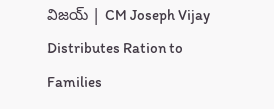విజయ్ | CM Joseph Vijay Distributes Ration to Families